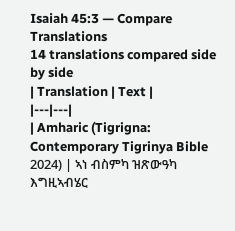Isaiah 45:3 — Compare Translations
14 translations compared side by side
| Translation | Text |
|---|---|
| Amharic (Tigrigna: Contemporary Tigrinya Bible 2024) | ኣነ ብስምካ ዝጽውዓካ እግዚኣብሄር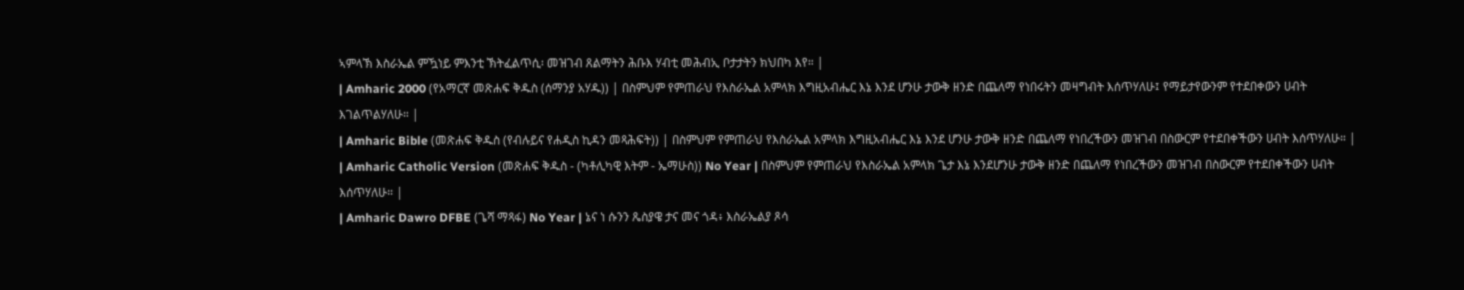ኣምላኽ እስራኤል ምዃነይ ምእንቲ ኽትፈልጥሲ፡ መዝገብ ጸልማትን ሕቡእ ሃብቲ መሕብኢ ቦታታትን ክህበካ እየ። |
| Amharic 2000 (የአማርኛ መጽሐፍ ቅዱስ (ሰማንያ አሃዱ)) | በስምህም የምጠራህ የእስራኤል አምላክ እግዚአብሔር እኔ እንደ ሆንሁ ታውቅ ዘንድ በጨለማ የነበሩትን መዛግብት እሰጥሃለሁ፤ የማይታየውንም የተደበቀውን ሀብት እገልጥልሃለሁ። |
| Amharic Bible (መጽሐፍ ቅዱስ (የብሉይና የሐዲስ ኪዳን መጻሕፍት)) | በስምህም የምጠራህ የእስራኤል አምላክ እግዚአብሔር እኔ እንደ ሆንሁ ታውቅ ዘንድ በጨለማ የነበረችውን መዝገብ በስውርም የተደበቀችውን ሀብት እሰጥሃለሁ። |
| Amharic Catholic Version (መጽሐፍ ቅዱስ - (ካቶሊካዊ እትም - ኤማሁስ)) No Year | በስምህም የምጠራህ የእስራኤል አምላክ ጌታ እኔ እንደሆንሁ ታውቅ ዘንድ በጨለማ የነበረችውን መዝገብ በስውርም የተደበቀችውን ሀብት እሰጥሃለሁ። |
| Amharic Dawro DFBE (ጌሻ ማጻፋ) No Year | ኔና ነ ሱንን ጼስያዌ ታና መና ጎዳ፥ እስራኤልያ ጾሳ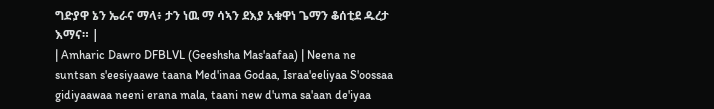ግድያዋ ኔን ኤራና ማላ፥ ታን ነዉ ማ ሳኣን ደእያ አቁዋነ ጌማን ቆሰቲደ ዱረታ እማና። |
| Amharic Dawro DFBLVL (Geeshsha Mas'aafaa) | Neena ne suntsan s'eesiyaawe taana Med'inaa Godaa, Israa'eeliyaa S'oossaa gidiyaawaa neeni erana mala, taani new d'uma sa'aan de'iyaa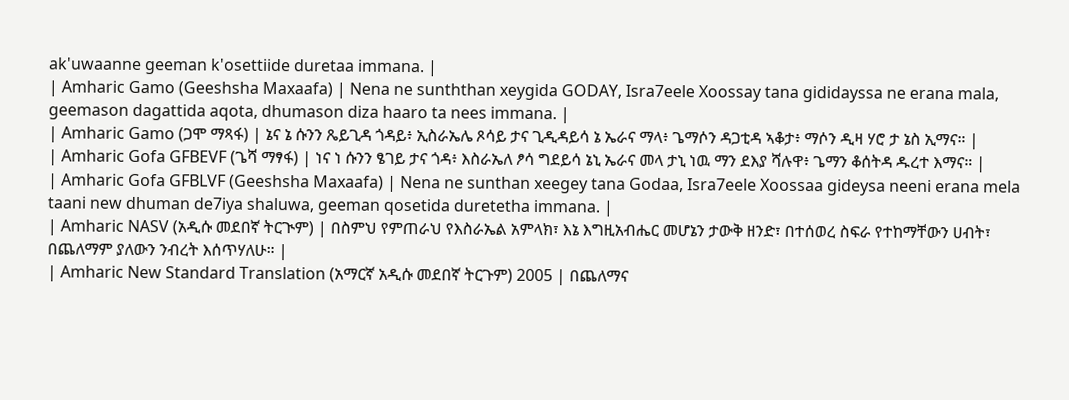ak'uwaanne geeman k'osettiide duretaa immana. |
| Amharic Gamo (Geeshsha Maxaafa) | Nena ne sunththan xeygida GODAY, Isra7eele Xoossay tana gididayssa ne erana mala, geemason dagattida aqota, dhumason diza haaro ta nees immana. |
| Amharic Gamo (ጋሞ ማጻፋ) | ኔና ኔ ሱንን ጼይጊዳ ጎዳይ፥ ኢስራኤሌ ጾሳይ ታና ጊዲዳይሳ ኔ ኤራና ማላ፥ ጌማሶን ዳጋቲዳ ኣቆታ፥ ማሶን ዲዛ ሃሮ ታ ኔስ ኢማና። |
| Amharic Gofa GFBEVF (ጌሻ ማፃፋ) | ነና ነ ሱንን ፄገይ ታና ጎዳ፥ እስራኤለ ፆሳ ግደይሳ ኔኒ ኤራና መላ ታኒ ነዉ ማን ደእያ ሻሉዋ፥ ጌማን ቆሰትዳ ዱረተ እማና። |
| Amharic Gofa GFBLVF (Geeshsha Maxaafa) | Nena ne sunthan xeegey tana Godaa, Isra7eele Xoossaa gideysa neeni erana mela taani new dhuman de7iya shaluwa, geeman qosetida duretetha immana. |
| Amharic NASV (አዲሱ መደበኛ ትርጒም) | በስምህ የምጠራህ የእስራኤል አምላክ፣ እኔ እግዚአብሔር መሆኔን ታውቅ ዘንድ፣ በተሰወረ ስፍራ የተከማቸውን ሀብት፣ በጨለማም ያለውን ንብረት እሰጥሃለሁ። |
| Amharic New Standard Translation (አማርኛ አዲሱ መደበኛ ትርጉም) 2005 | በጨለማና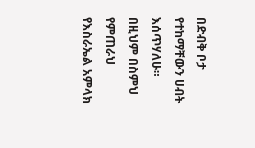በድብቅ ቦታ የተከማቸውን ሀብት እሰጥሃለሁ። በዚህም በስምህ የምጠራህ የእስራኤል አምላክ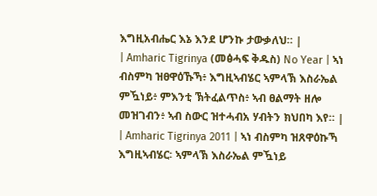እግዚአብሔር እኔ እንደ ሆንኩ ታውቃለህ። |
| Amharic Tigrinya (መፅሓፍ ቅዱስ) No Year | ኣነ ብስምካ ዝፀዋዕኹኻ፥ እግዚኣብሄር ኣምላኽ እስራኤል ምዃነይ፥ ምእንቲ ኽትፈልጥስ፥ ኣብ ፀልማት ዘሎ መዝገብን፥ ኣብ ስውር ዝተሓብአ ሃብትን ክህበካ እየ። |
| Amharic Tigrinya 2011 | ኣነ ብስምካ ዝጸዋዕኩኻ እግዚኣብሄር፡ ኣምላኽ እስራኤል ምዃነይ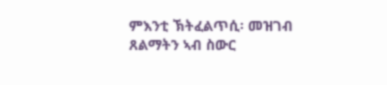ምእንቲ ኽትፈልጥሲ፡ መዝገብ ጸልማትን ኣብ ስውር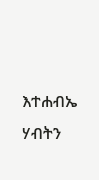እተሐብኤ ሃብትን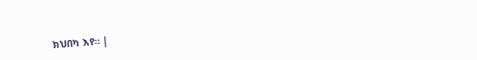ክህበካ እየ። |